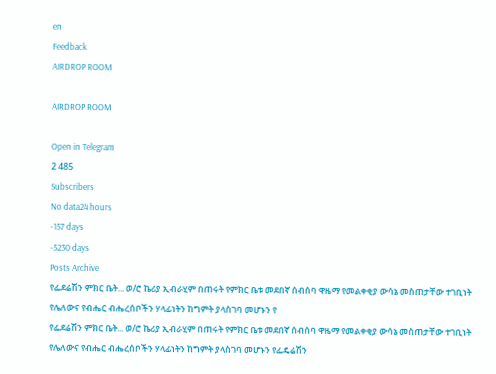en
Feedback
AIRDROP ROOM

AIRDROP ROOM

Open in Telegram
2 485
Subscribers
No data24 hours
-157 days
-5230 days
Posts Archive
የፌደሬሽን ምክር ቤት... ወ/ሮ ኬሪያ ኢብራሂም በጠሩት የምክር ቤቱ መደበኛ ሰብሰባ ዋዜማ የመልቀቂያ ውሳኔ መስጠታቸው ተገቢነት የሌለውና የብሔር ብሔረሰቦችን ሃላፊነትን ከግምት ያላስገባ መሆኑን የ
የፌደሬሽን ምክር ቤት... ወ/ሮ ኬሪያ ኢብራሂም በጠሩት የምክር ቤቱ መደበኛ ሰብሰባ ዋዜማ የመልቀቂያ ውሳኔ መስጠታቸው ተገቢነት የሌለውና የብሔር ብሔረሰቦችን ሃላፊነትን ከግምት ያላስገባ መሆኑን የፌዴሬሽን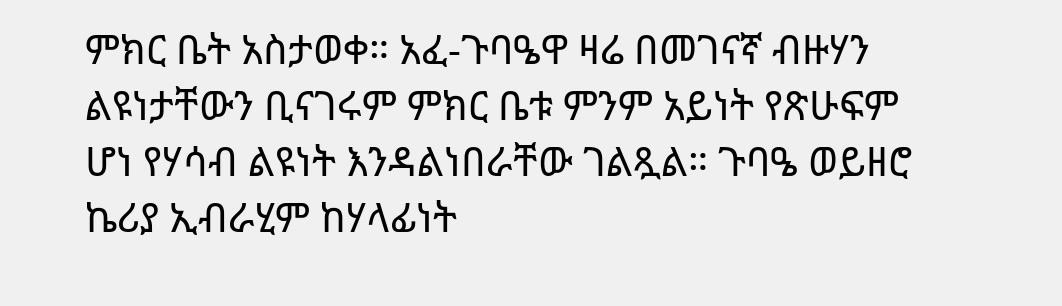ምክር ቤት አስታወቀ። አፈ-ጉባዔዋ ዛሬ በመገናኛ ብዙሃን ልዩነታቸውን ቢናገሩም ምክር ቤቱ ምንም አይነት የጽሁፍም ሆነ የሃሳብ ልዩነት እንዳልነበራቸው ገልጿል። ጉባዔ ወይዘሮ ኬሪያ ኢብራሂም ከሃላፊነት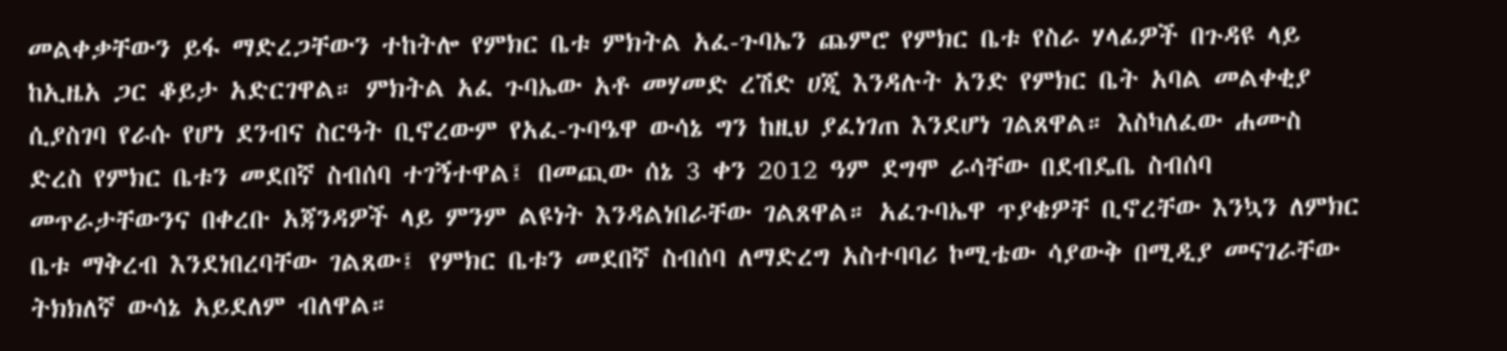መልቀቃቸውን ይፋ ማድረጋቸውን ተከትሎ የምክር ቤቱ ምክትል አፈ-ጉባኤን ጨምሮ የምክር ቤቱ የስራ ሃላፊዎች በጉዳዩ ላይ ከኢዜአ ጋር ቆይታ አድርገዋል። ምክትል አፈ ጉባኤው አቶ መሃመድ ረሽድ ሀጂ እንዳሉት አንድ የምክር ቤት አባል መልቀቂያ ሲያስገባ የራሱ የሆነ ደንብና ስርዓት ቢኖረውም የአፈ-ጉባዔዋ ውሳኔ ግን ከዚህ ያፈነገጠ እንደሆነ ገልጸዋል። እስካለፈው ሐሙስ ድረስ የምክር ቤቱን መደበኛ ስብሰባ ተገኝተዋል፤ በመጪው ሰኔ 3 ቀን 2012 ዓም ደግሞ ራሳቸው በደብዴቤ ስብሰባ መጥራታቸውንና በቀረቡ አጃንዳዎች ላይ ምንም ልዩነት እንዳልነበራቸው ገልጸዋል። አፈጉባኤዋ ጥያቄዎቸ ቢኖረቸው እንኳን ለምክር ቤቱ ማቅረብ እንደነበረባቸው ገልጸው፤ የምክር ቤቱን መደበኛ ስብሰባ ለማድረግ አስተባባሪ ኮሚቴው ሳያውቅ በሚዲያ መናገራቸው ትክክለኛ ውሳኔ አይደለም ብለዋል።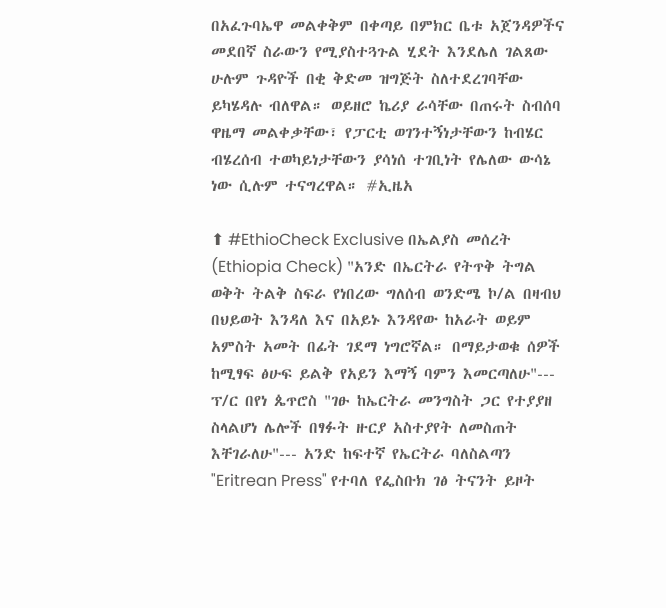በአፈጉባኤዋ መልቀቅም በቀጣይ በምክር ቤቱ አጀንዳዎችና መደበኛ ስራውን የሚያስተጓጉል ሂደት እንደሌለ ገልጸው ሁሉም ጉዳዮች በቂ ቅድመ ዝግጅት ስለተደረገባቸው ይካሄዳሉ ብለዋል። ወይዘሮ ኬሪያ ራሳቸው በጠሩት ስብሰባ ዋዜማ መልቀቃቸው፣ የፓርቲ ወገንተኝነታቸውን ከብሄር ብሄረሰብ ተወካይነታቸውን ያሳነሰ ተገቢነት የሌለው ውሳኔ ነው ሲሉም ተናግረዋል። #ኢዜአ

⬆ #EthioCheck Exclusive በኤልያስ መሰረት (Ethiopia Check) "አንድ በኤርትራ የትጥቅ ትግል ወቅት ትልቅ ስፍራ የነበረው ግለሰብ ወንድሜ ኮ/ል በዛብህ በህይወት እንዳለ እና በአይኑ እንዳየው ከአራት ወይም አምስት አመት በፊት ገደማ ነግሮኛል። በማይታወቁ ሰዎች ከሚፃፍ ፅሁፍ ይልቅ የአይን እማኝ ባምን እመርጣለሁ"--- ፕ/ር በየነ ጴጥሮስ "ገፁ ከኤርትራ መንግስት ጋር የተያያዘ ስላልሆነ ሌሎች በፃፉት ዙርያ አስተያየት ለመስጠት እቸገራለሁ"--- አንድ ከፍተኛ የኤርትራ ባለስልጣን "Eritrean Press" የተባለ የፌስቡክ ገፅ ትናንት ይዞት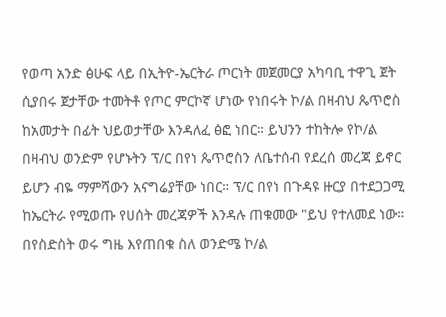የወጣ አንድ ፅሁፍ ላይ በኢትዮ-ኤርትራ ጦርነት መጀመርያ አካባቢ ተዋጊ ጀት ሲያበሩ ጀታቸው ተመትቶ የጦር ምርኮኛ ሆነው የነበሩት ኮ/ል በዛብህ ጴጥሮስ ከአመታት በፊት ህይወታቸው እንዳለፈ ፅፎ ነበር። ይህንን ተከትሎ የኮ/ል በዛብህ ወንድም የሆኑትን ፕ/ር በየነ ጴጥሮስን ለቤተሰብ የደረሰ መረጃ ይኖር ይሆን ብዬ ማምሻውን አናግሬያቸው ነበር። ፕ/ር በየነ በጉዳዩ ዙርያ በተደጋጋሚ ከኤርትራ የሚወጡ የሀሰት መረጃዎች እንዳሉ ጠቁመው "ይህ የተለመደ ነው። በየስድስት ወሩ ግዜ እየጠበቁ ስለ ወንድሜ ኮ/ል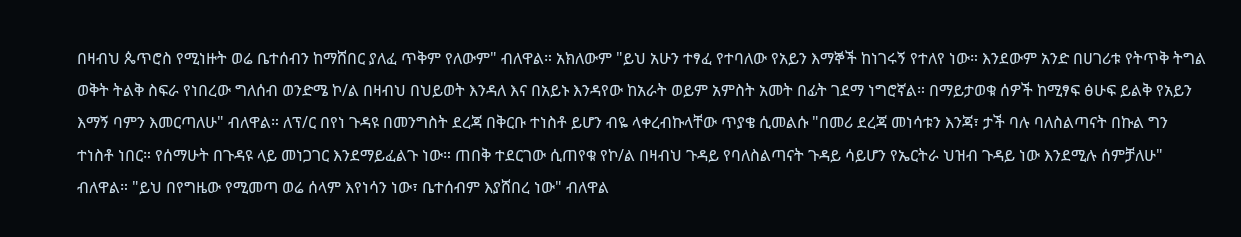በዛብህ ጴጥሮስ የሚነዙት ወሬ ቤተሰብን ከማሸበር ያለፈ ጥቅም የለውም" ብለዋል። አክለውም "ይህ አሁን ተፃፈ የተባለው የአይን እማኞች ከነገሩኝ የተለየ ነው። እንደውም አንድ በሀገሪቱ የትጥቅ ትግል ወቅት ትልቅ ስፍራ የነበረው ግለሰብ ወንድሜ ኮ/ል በዛብህ በህይወት እንዳለ እና በአይኑ እንዳየው ከአራት ወይም አምስት አመት በፊት ገደማ ነግሮኛል። በማይታወቁ ሰዎች ከሚፃፍ ፅሁፍ ይልቅ የአይን እማኝ ባምን እመርጣለሁ" ብለዋል። ለፕ/ር በየነ ጉዳዩ በመንግስት ደረጃ በቅርቡ ተነስቶ ይሆን ብዬ ላቀረብኩላቸው ጥያቄ ሲመልሱ "በመሪ ደረጃ መነሳቱን እንጃ፣ ታች ባሉ ባለስልጣናት በኩል ግን ተነስቶ ነበር። የሰማሁት በጉዳዩ ላይ መነጋገር እንደማይፈልጉ ነው። ጠበቅ ተደርገው ሲጠየቁ የኮ/ል በዛብህ ጉዳይ የባለስልጣናት ጉዳይ ሳይሆን የኤርትራ ህዝብ ጉዳይ ነው እንደሚሉ ሰምቻለሁ" ብለዋል። "ይህ በየግዜው የሚመጣ ወሬ ሰላም እየነሳን ነው፣ ቤተሰብም እያሸበረ ነው" ብለዋል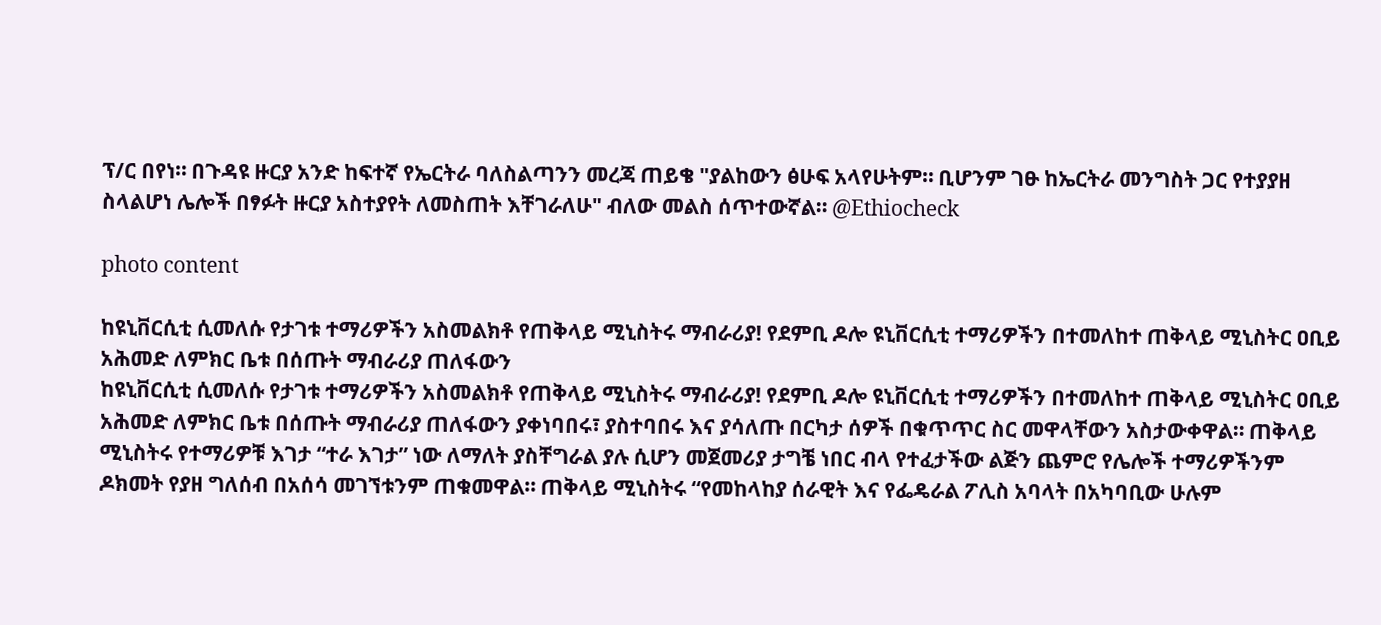ፕ/ር በየነ። በጉዳዩ ዙርያ አንድ ከፍተኛ የኤርትራ ባለስልጣንን መረጃ ጠይቄ "ያልከውን ፅሁፍ አላየሁትም። ቢሆንም ገፁ ከኤርትራ መንግስት ጋር የተያያዘ ስላልሆነ ሌሎች በፃፉት ዙርያ አስተያየት ለመስጠት እቸገራለሁ" ብለው መልስ ሰጥተውኛል። @Ethiocheck

photo content

ከዩኒቨርሲቲ ሲመለሱ የታገቱ ተማሪዎችን አስመልክቶ የጠቅላይ ሚኒስትሩ ማብራሪያ! የደምቢ ዶሎ ዩኒቨርሲቲ ተማሪዎችን በተመለከተ ጠቅላይ ሚኒስትር ዐቢይ አሕመድ ለምክር ቤቱ በሰጡት ማብራሪያ ጠለፋውን
ከዩኒቨርሲቲ ሲመለሱ የታገቱ ተማሪዎችን አስመልክቶ የጠቅላይ ሚኒስትሩ ማብራሪያ! የደምቢ ዶሎ ዩኒቨርሲቲ ተማሪዎችን በተመለከተ ጠቅላይ ሚኒስትር ዐቢይ አሕመድ ለምክር ቤቱ በሰጡት ማብራሪያ ጠለፋውን ያቀነባበሩ፣ ያስተባበሩ እና ያሳለጡ በርካታ ሰዎች በቁጥጥር ስር መዋላቸውን አስታውቀዋል። ጠቅላይ ሚኒስትሩ የተማሪዎቹ እገታ “ተራ እገታ” ነው ለማለት ያስቸግራል ያሉ ሲሆን መጀመሪያ ታግቼ ነበር ብላ የተፈታችው ልጅን ጨምሮ የሌሎች ተማሪዎችንም ዶክመት የያዘ ግለሰብ በአሰሳ መገኘቱንም ጠቁመዋል። ጠቅላይ ሚኒስትሩ “የመከላከያ ሰራዊት እና የፌዴራል ፖሊስ አባላት በአካባቢው ሁሉም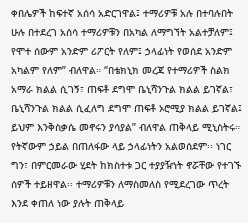ቀበሌዎች ከፍተኛ አሰሳ አድርገዋል፤ ተማሪዎቹ አሉ በተባሉበት ሁሉ በተደረገ አሰሳ ተማሪዎቹን በአካል ለማግኘት አልተቻለም፤ የሞተ ሰውም አንድም ሪፖርት የለም፤ ኃላፊነት የወሰደ አንድም አካልም የለም” ብለዋል። “በቴክኒክ መረጃ የተማሪዎች ስልክ አማራ ክልል ሲገኝ፣ ጠፍቶ ደግሞ ቤኒሻንጉል ክልል ይገኛል፣ ቤኒሻንጉል ክልል ሲፈለግ ደግሞ ጠፍቶ ኦሮሚያ ክልል ይገኛል፤ ይህም እንቅስቃሴ መኖሩን ያሳያል” ብለዋል ጠቅላይ ሚኒስትሩ። የትኛውም ኃይል በጠለፋው ላይ ኃላፊነትን አልወሰደም፡፡ ነገር ግን፣ በምርመራው ሂደት ከክስተቱ ጋር ተያያዥነት ኖሯቸው የተገኙ ሰዎች ተይዘዋል፡፡ ተማሪዎቹን ለማስመለስ የሚደረገው ጥረት እንደ ቀጠለ ነው ያሉት ጠቅላይ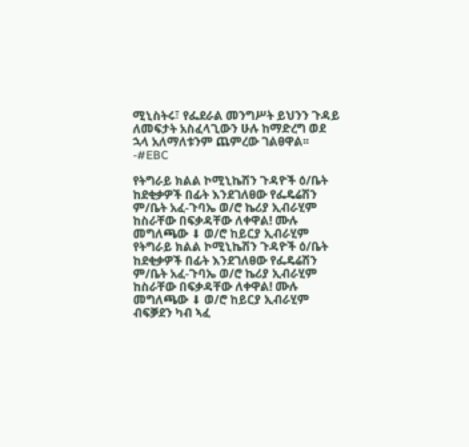ሚኒስትሩ፣ የፌደራል መንግሥት ይህንን ጉዳይ ለመፍታት አስፈላጊውን ሁሉ ከማድረግ ወደ ኋላ አለማለቱንም ጨምረው ገልፀዋል፡፡ -#EBC

የትግራይ ክልል ኮሚኒኬሽን ጉዳዮች ዕ/ቤት ከደቂቃዎች በፊት እንደገለፀው የፌዴሬሽን ም/ቤት አፈ-ጉባኤ ወ/ሮ ኬሪያ ኢብራሂም ከስራቸው በፍቃዳቸው ለቀዋል! ሙሉ መግለጫው ⬇ ወ/ሮ ከይርያ ኢብራሂም
የትግራይ ክልል ኮሚኒኬሽን ጉዳዮች ዕ/ቤት ከደቂቃዎች በፊት እንደገለፀው የፌዴሬሽን ም/ቤት አፈ-ጉባኤ ወ/ሮ ኬሪያ ኢብራሂም ከስራቸው በፍቃዳቸው ለቀዋል! ሙሉ መግለጫው ⬇ ወ/ሮ ከይርያ ኢብራሂም ብፍቓደን ካብ ኣፈ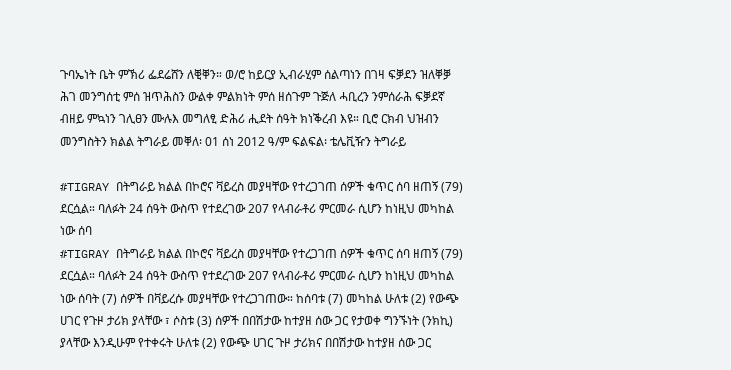ጉባኤነት ቤት ምኽሪ ፌደሬሸን ለቒቐን። ወ/ሮ ከይርያ ኢብራሂም ሰልጣነን በገዛ ፍቓደን ዝለቐቓ ሕገ መንግሰቲ ምሰ ዝጥሕስን ውልቀ ምልክነት ምሰ ዘሰጉም ጉጅለ ሓቢረን ንምሰራሕ ፍቓደኛ ብዘይ ምኳነን ገሊፀን ሙሉእ መግለፂ ድሕሪ ሒደት ሰዓት ክነቕረብ እዩ። ቢሮ ርክብ ህዝብን መንግስትን ክልል ትግራይ መቐለ፡ 01 ሰነ 2012 ዓ/ም ፍልፍል፡ ቴሌቪዥን ትግራይ

#TIGRAY በትግራይ ክልል በኮሮና ቫይረስ መያዛቸው የተረጋገጠ ሰዎች ቁጥር ሰባ ዘጠኝ (79) ደርሷል። ባለፉት 24 ሰዓት ውስጥ የተደረገው 207 የላብራቶሪ ምርመራ ሲሆን ከነዚህ መካከል ነው ሰባ
#TIGRAY በትግራይ ክልል በኮሮና ቫይረስ መያዛቸው የተረጋገጠ ሰዎች ቁጥር ሰባ ዘጠኝ (79) ደርሷል። ባለፉት 24 ሰዓት ውስጥ የተደረገው 207 የላብራቶሪ ምርመራ ሲሆን ከነዚህ መካከል ነው ሰባት (7) ሰዎች በቫይረሱ መያዛቸው የተረጋገጠው። ከሰባቱ (7) መካከል ሁለቱ (2) የውጭ ሀገር የጉዞ ታሪክ ያላቸው ፣ ሶስቱ (3) ሰዎች በበሽታው ከተያዘ ሰው ጋር የታወቀ ግንኙነት (ንክኪ) ያላቸው እንዲሁም የተቀሩት ሁለቱ (2) የውጭ ሀገር ጉዞ ታሪክና በበሽታው ከተያዘ ሰው ጋር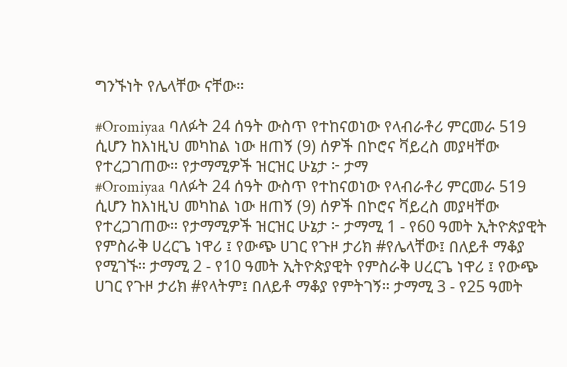ግንኙነት የሌላቸው ናቸው።

#Oromiyaa ባለፉት 24 ሰዓት ውስጥ የተከናወነው የላብራቶሪ ምርመራ 519 ሲሆን ከእነዚህ መካከል ነው ዘጠኝ (9) ሰዎች በኮሮና ቫይረስ መያዛቸው የተረጋገጠው። የታማሚዎች ዝርዝር ሁኔታ ፦ ታማ
#Oromiyaa ባለፉት 24 ሰዓት ውስጥ የተከናወነው የላብራቶሪ ምርመራ 519 ሲሆን ከእነዚህ መካከል ነው ዘጠኝ (9) ሰዎች በኮሮና ቫይረስ መያዛቸው የተረጋገጠው። የታማሚዎች ዝርዝር ሁኔታ ፦ ታማሚ 1 - የ60 ዓመት ኢትዮጵያዊት የምስራቅ ሀረርጌ ነዋሪ ፤ የውጭ ሀገር የጉዞ ታሪክ #የሌላቸው፤ በለይቶ ማቆያ የሚገኙ። ታማሚ 2 - የ10 ዓመት ኢትዮጵያዊት የምስራቅ ሀረርጌ ነዋሪ ፤ የውጭ ሀገር የጉዞ ታሪክ #የላትም፤ በለይቶ ማቆያ የምትገኝ። ታማሚ 3 - የ25 ዓመት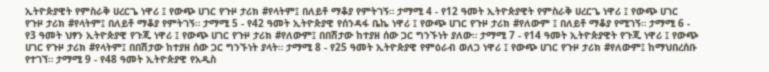ኢትዮጵያዊት የምስራቅ ሀረርጌ ነዋሪ ፤ የውጭ ሀገር የጉዞ ታሪክ #የላትም፤ በለይቶ ማቆያ የምትገኝ። ታማሚ 4 - የ12 ዓመት ኢትዮጵያዊት የምስራቅ ሀረርጌ ነዋሪ ፤ የውጭ ሀገር የጉዞ ታሪክ #የላትም፤ በለይቶ ማቆያ የምትገኝ። ታማሚ 5 - የ42 ዓመት ኢትዮጵያዊ የሰንዳፋ ቤኬ ነዋሪ ፤ የውጭ ሀገር የጉዞ ታሪክ #የለውም ፤ በለይቶ ማቆያ የሚገኝ። ታማሚ 6 - የ3 ዓመት ህፃን ኢትዮጵያዊ የጉጂ ነዋሪ ፤ የውጭ ሀገር የጉዞ ታሪክ #የለውም፤ በበሽታው ከተያዘ ሰው ጋር ግንኙነት ያለው። ታማሚ 7 - የ14 ዓመት ኢትዮጵያዊት የጉጂ ነዋሪ ፤ የውጭ ሀገር የጉዞ ታሪክ #የላትም፤ በበሽታው ከተያዘ ሰው ጋር ግንኙነት ያላት። ታማሚ 8 - የ25 ዓመት ኢትዮጵያዊ የምዕራብ ወለጋ ነዋሪ ፤ የውጭ ሀገር የጉዞ ታሪክ #የለውም፤ ከማህበረሰቡ የተገኘ። ታማሚ 9 - የ48 ዓመት ኢትዮጵያዊ የአዲስ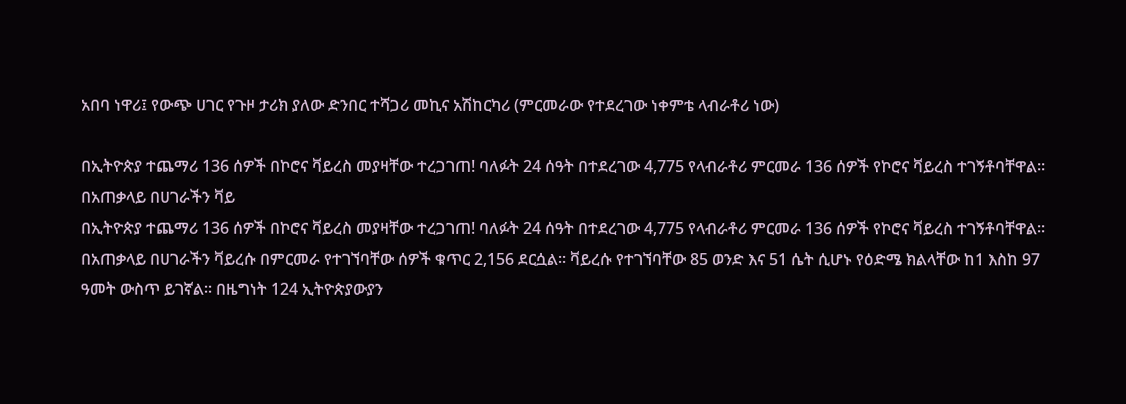አበባ ነዋሪ፤ የውጭ ሀገር የጉዞ ታሪክ ያለው ድንበር ተሻጋሪ መኪና አሽከርካሪ (ምርመራው የተደረገው ነቀምቴ ላብራቶሪ ነው)

በኢትዮጵያ ተጨማሪ 136 ሰዎች በኮሮና ቫይረስ መያዛቸው ተረጋገጠ! ባለፉት 24 ሰዓት በተደረገው 4,775 የላብራቶሪ ምርመራ 136 ሰዎች የኮሮና ቫይረስ ተገኝቶባቸዋል፡፡ በአጠቃላይ በሀገራችን ቫይ
በኢትዮጵያ ተጨማሪ 136 ሰዎች በኮሮና ቫይረስ መያዛቸው ተረጋገጠ! ባለፉት 24 ሰዓት በተደረገው 4,775 የላብራቶሪ ምርመራ 136 ሰዎች የኮሮና ቫይረስ ተገኝቶባቸዋል፡፡ በአጠቃላይ በሀገራችን ቫይረሱ በምርመራ የተገኘባቸው ሰዎች ቁጥር 2,156 ደርሷል። ቫይረሱ የተገኘባቸው 85 ወንድ እና 51 ሴት ሲሆኑ የዕድሜ ክልላቸው ከ1 እስከ 97 ዓመት ውስጥ ይገኛል። በዜግነት 124 ኢትዮጵያውያን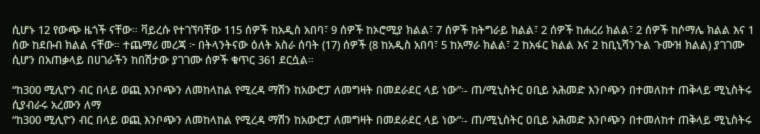ሲሆኑ 12 የውጭ ዜጎች ናቸው። ቫይረሱ የተገኘባቸው 115 ሰዎች ከአዲስ አበባ፣ 9 ሰዎች ከኦሮሚያ ክልል፣ 7 ሰዎች ከትግራይ ክልል፣ 2 ሰዎች ከሐረሪ ክልል፣ 2 ሰዎች ከሶማሌ ክልል እና 1 ሰው ከደቡብ ክልል ናቸው። ተጨማሪ መረጃ ፦ በትላንትናው ዕለት አስራ ሰባት (17) ሰዎች (8 ከአዲስ አበባ፣ 5 ከአማራ ክልል፣ 2 ከአፋር ክልል እና 2 ከቢኒሻንጉል ጉሙዝ ክልል) ያገገሙ ሲሆን በአጠቃላይ በሀገራችን ከበሽታው ያገገሙ ሰዎች ቁጥር 361 ደርሷል።

“ከ300 ሚሊዮን ብር በላይ ወጪ እንቦጭን ለመከላከል የሚረዳ ማሽን ከአውሮፓ ለመግዛት በመደራደር ላይ ነው”፡- ጠ/ሚኒስትር ዐቢይ አሕመድ እንቦጭን በተመለከተ ጠቅላይ ሚኒስትሩ ሲያብራሩ አረሙን ለማ
“ከ300 ሚሊዮን ብር በላይ ወጪ እንቦጭን ለመከላከል የሚረዳ ማሽን ከአውሮፓ ለመግዛት በመደራደር ላይ ነው”፡- ጠ/ሚኒስትር ዐቢይ አሕመድ እንቦጭን በተመለከተ ጠቅላይ ሚኒስትሩ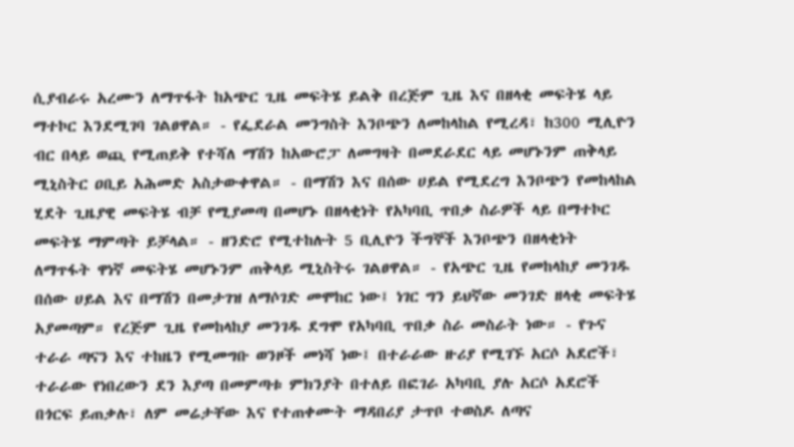ሲያብራሩ አረሙን ለማጥፋት ከአጭር ጊዜ መፍትሄ ይልቅ በረጅም ጊዜ እና በዘላቂ መፍትሄ ላይ ማተኮር እንደሚገባ ገልፀዋል። - የፌደራል መንግስት እንቦጭን ለመከላከል የሚረዳ፣ ከ300 ሚሊዮን ብር በላይ ወጪ የሚጠይቅ የተሻለ ማሽን ከአውሮፓ ለመግዛት በመደራደር ላይ መሆኑንም ጠቅላይ ሚኒስትር ዐቢይ አሕመድ አስታውቀዋል። - በማሽን እና በሰው ሀይል የሚደረግ እንቦጭን የመከላከል ሂደት ጊዜያዊ መፍትሄ ብቻ የሚያመጣ በመሆኑ በዘላቂነት የአካባቢ ጥበቃ ስራዎች ላይ በማተኮር መፍትሄ ማምጣት ይቻላል። - ዘንድሮ የሚተከሉት 5 ቢሊዮን ችግኞች እንቦጭን በዘላቂነት ለማጥፋት ዋነኛ መፍትሄ መሆኑንም ጠቅላይ ሚኒስትሩ ገልፀዋል። - የአጭር ጊዜ የመከላከያ መንገዱ በሰው ሀይል እና በማሽን በመታገዝ ለማሶገድ መሞከር ነው፤ ነገር ግን ይህኛው መንገድ ዘላቂ መፍትሄ አያመጣም። የረጅም ጊዜ የመከላከያ መንገዱ ደግሞ የአካባቢ ጥበቃ ስራ መስራት ነው። - የጉና ተራራ ጣናን እና ተከዜን የሚመግቡ ወንዞች መነሻ ነው፤ በተራራው ዙሪያ የሚገኙ አርሶ አደሮች፣ ተራራው የነበረውን ደን እያጣ በመምጣቱ ምክንያት በተለይ በፎገራ አካባቢ ያሉ አርሶ አደሮች በጎርፍ ይጠቃሉ፣ ለም መሬታቸው እና የተጠቀሙት ማዳበሪያ ታጥቦ ተወስዶ ለጣና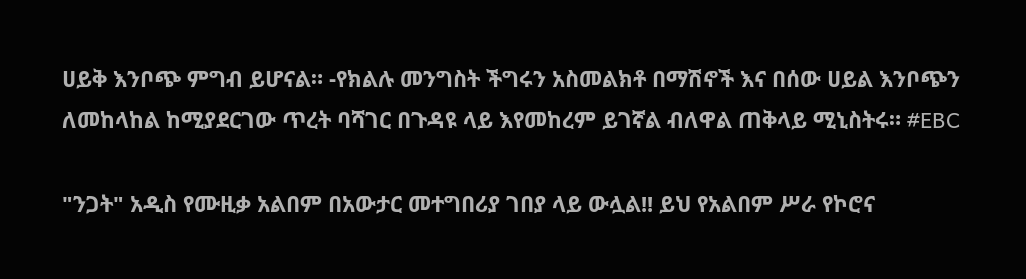ሀይቅ እንቦጭ ምግብ ይሆናል። -የክልሉ መንግስት ችግሩን አስመልክቶ በማሽኖች እና በሰው ሀይል እንቦጭን ለመከላከል ከሚያደርገው ጥረት ባሻገር በጉዳዩ ላይ እየመከረም ይገኛል ብለዋል ጠቅላይ ሚኒስትሩ። #EBC

"ንጋት" አዲስ የሙዚቃ አልበም በአውታር መተግበሪያ ገበያ ላይ ውሏል!! ይህ የአልበም ሥራ የኮሮና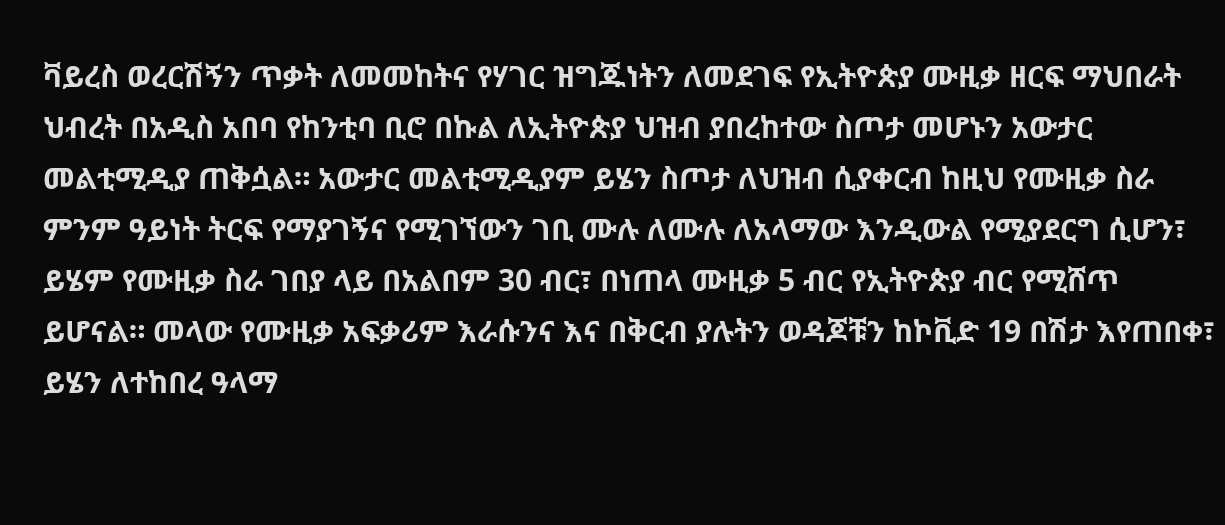ቫይረስ ወረርሽኝን ጥቃት ለመመከትና የሃገር ዝግጁነትን ለመደገፍ የኢትዮጵያ ሙዚቃ ዘርፍ ማህበራት ህብረት በአዲስ አበባ የከንቲባ ቢሮ በኩል ለኢትዮጵያ ህዝብ ያበረከተው ስጦታ መሆኑን አውታር መልቲሚዲያ ጠቅሷል። አውታር መልቲሚዲያም ይሄን ስጦታ ለህዝብ ሲያቀርብ ከዚህ የሙዚቃ ስራ ምንም ዓይነት ትርፍ የማያገኝና የሚገኘውን ገቢ ሙሉ ለሙሉ ለአላማው እንዲውል የሚያደርግ ሲሆን፣ ይሄም የሙዚቃ ስራ ገበያ ላይ በአልበም 30 ብር፣ በነጠላ ሙዚቃ 5 ብር የኢትዮጵያ ብር የሚሸጥ ይሆናል። መላው የሙዚቃ አፍቃሪም እራሱንና እና በቅርብ ያሉትን ወዳጆቹን ከኮቪድ 19 በሽታ እየጠበቀ፣ ይሄን ለተከበረ ዓላማ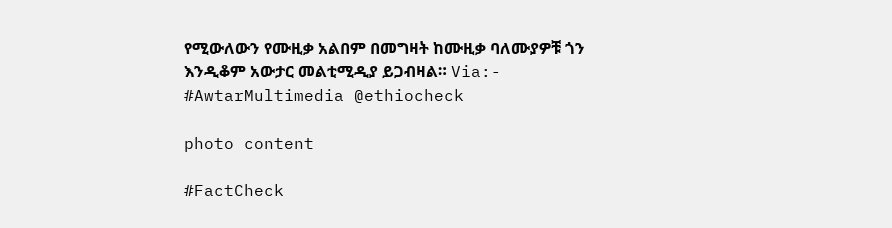የሚውለውን የሙዚቃ አልበም በመግዛት ከሙዚቃ ባለሙያዎቹ ጎን እንዲቆም አውታር መልቲሚዲያ ይጋብዛል። Via:- #AwtarMultimedia @ethiocheck

photo content

#FactCheck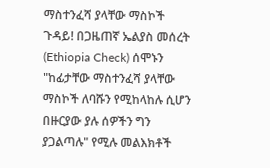ማስተንፈሻ ያላቸው ማስኮች ጉዳይ! በጋዜጠኛ ኤልያስ መሰረት (Ethiopia Check) ሰሞኑን "ከፊታቸው ማስተንፈሻ ያላቸው ማስኮች ለባሹን የሚከላከሉ ሲሆን በዙርያው ያሉ ሰዎችን ግን ያጋልጣሉ" የሚሉ መልእክቶች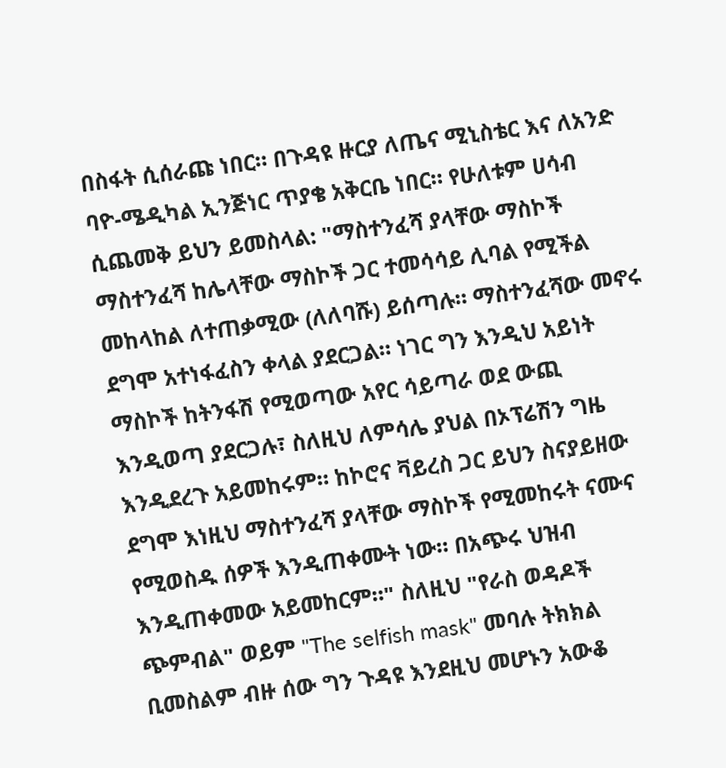በስፋት ሲሰራጩ ነበር። በጉዳዩ ዙርያ ለጤና ሚኒስቴር እና ለአንድ ባዮ-ሜዲካል ኢንጅነር ጥያቄ አቅርቤ ነበር። የሁለቱም ሀሳብ ሲጨመቅ ይህን ይመስላል: "ማስተንፈሻ ያላቸው ማስኮች ማስተንፈሻ ከሌላቸው ማስኮች ጋር ተመሳሳይ ሊባል የሚችል መከላከል ለተጠቃሚው (ለለባሹ) ይሰጣሉ። ማስተንፈሻው መኖሩ ደግሞ አተነፋፈስን ቀላል ያደርጋል። ነገር ግን እንዲህ አይነት ማስኮች ከትንፋሽ የሚወጣው አየር ሳይጣራ ወደ ውጪ እንዲወጣ ያደርጋሉ፣ ስለዚህ ለምሳሌ ያህል በኦፕሬሽን ግዜ እንዲደረጉ አይመከሩም። ከኮሮና ቫይረስ ጋር ይህን ስናያይዘው ደግሞ እነዚህ ማስተንፈሻ ያላቸው ማስኮች የሚመከሩት ናሙና የሚወስዱ ሰዎች እንዲጠቀሙት ነው። በአጭሩ ህዝብ እንዲጠቀመው አይመከርም።" ስለዚህ "የራስ ወዳዶች ጭምብል" ወይም "The selfish mask" መባሉ ትክክል ቢመስልም ብዙ ሰው ግን ጉዳዩ እንደዚህ መሆኑን አውቆ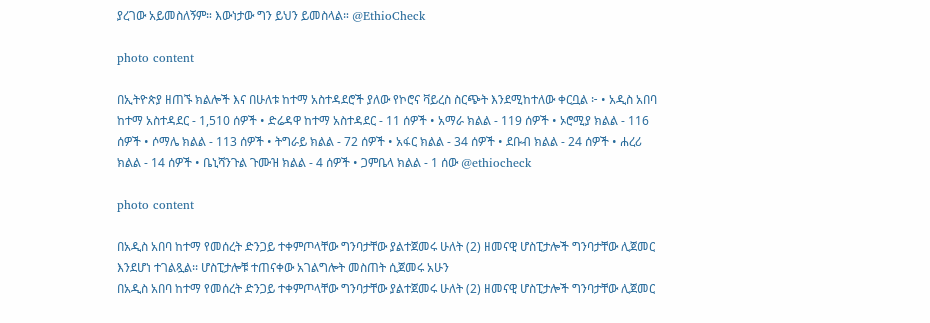ያረገው አይመስለኝም። እውነታው ግን ይህን ይመስላል። @EthioCheck

photo content

በኢትዮጵያ ዘጠኙ ክልሎች እና በሁለቱ ከተማ አስተዳደሮች ያለው የኮሮና ቫይረስ ስርጭት እንደሚከተለው ቀርቧል ፦ • አዲስ አበባ ከተማ አስተዳደር - 1,510 ሰዎች • ድሬዳዋ ከተማ አስተዳደር - 11 ሰዎች • አማራ ክልል - 119 ሰዎች • ኦሮሚያ ክልል - 116 ሰዎች • ሶማሌ ክልል - 113 ሰዎች • ትግራይ ክልል - 72 ሰዎች • አፋር ክልል - 34 ሰዎች • ደቡብ ክልል - 24 ሰዎች • ሐረሪ ክልል - 14 ሰዎች • ቤኒሻንጉል ጉሙዝ ክልል - 4 ሰዎች • ጋምቤላ ክልል - 1 ሰው @ethiocheck

photo content

በአዲስ አበባ ከተማ የመሰረት ድንጋይ ተቀምጦላቸው ግንባታቸው ያልተጀመሩ ሁለት (2) ዘመናዊ ሆስፒታሎች ግንባታቸው ሊጀመር እንደሆነ ተገልጿል፡፡ ሆስፒታሎቹ ተጠናቀው አገልግሎት መስጠት ሲጀመሩ አሁን
በአዲስ አበባ ከተማ የመሰረት ድንጋይ ተቀምጦላቸው ግንባታቸው ያልተጀመሩ ሁለት (2) ዘመናዊ ሆስፒታሎች ግንባታቸው ሊጀመር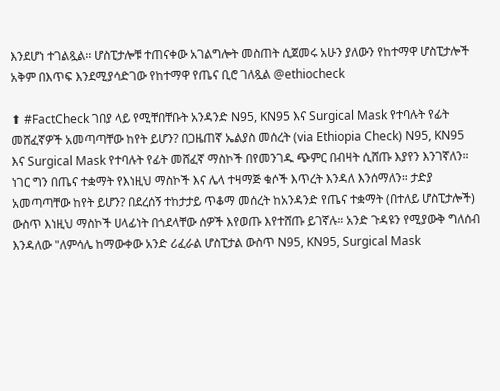እንደሆነ ተገልጿል፡፡ ሆስፒታሎቹ ተጠናቀው አገልግሎት መስጠት ሲጀመሩ አሁን ያለውን የከተማዋ ሆስፒታሎች አቅም በእጥፍ እንደሚያሳድገው የከተማዋ የጤና ቢሮ ገለጿል @ethiocheck

⬆ #FactCheck ገበያ ላይ የሚቸበቸቡት አንዳንድ N95, KN95 እና Surgical Mask የተባሉት የፊት መሸፈኛዎች አመጣጣቸው ከየት ይሆን? በጋዜጠኛ ኤልያስ መሰረት (via Ethiopia Check) N95, KN95 እና Surgical Mask የተባሉት የፊት መሸፈኛ ማስኮች በየመንገዱ ጭምር በብዛት ሲሸጡ እያየን እንገኛለን። ነገር ግን በጤና ተቋማት የእነዚህ ማስኮች እና ሌላ ተዛማጅ ቁሶች እጥረት እንዳለ እንሰማለን። ታድያ አመጣጣቸው ከየት ይሆን? በደረሰኝ ተከታታይ ጥቆማ መሰረት ከአንዳንድ የጤና ተቋማት (በተለይ ሆስፒታሎች) ውስጥ እነዚህ ማስኮች ሀላፊነት በጎደላቸው ሰዎች እየወጡ እየተሸጡ ይገኛሉ። አንድ ጉዳዩን የሚያውቅ ግለሰብ እንዳለው "ለምሳሌ ከማውቀው አንድ ሪፈራል ሆስፒታል ውስጥ N95, KN95, Surgical Mask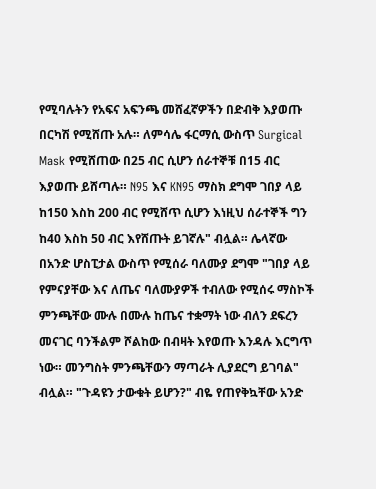የሚባሉትን የአፍና አፍንጫ መሸፈኛዎችን በድብቅ እያወጡ በርካሽ የሚሸጡ አሉ። ለምሳሌ ፋርማሲ ውስጥ Surgical Mask የሚሸጠው በ25 ብር ሲሆን ሰራተኞቹ በ15 ብር እያወጡ ይሸጣሉ። N95 እና KN95 ማስክ ደግሞ ገበያ ላይ ከ150 እስከ 200 ብር የሚሸጥ ሲሆን እነዚህ ሰራተኞች ግን ከ40 እስከ 50 ብር እየሸጡት ይገኛሉ" ብሏል። ሌላኛው በአንድ ሆስፒታል ውስጥ የሚሰራ ባለሙያ ደግሞ "ገበያ ላይ የምናያቸው እና ለጤና ባለሙያዎች ተብለው የሚሰሩ ማስኮች ምንጫቸው ሙሉ በሙሉ ከጤና ተቋማት ነው ብለን ደፍረን መናገር ባንችልም ሾልከው በብዛት እየወጡ እንዳሉ እርግጥ ነው። መንግስት ምንጫቸውን ማጣራት ሊያደርግ ይገባል" ብሏል። "ጉዳዩን ታውቁት ይሆን?" ብዬ የጠየቅኳቸው አንድ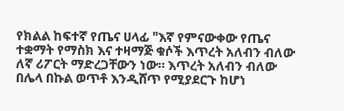የክልል ከፍተኛ የጤና ሀላፊ "እኛ የምናውቀው የጤና ተቋማት የማስክ እና ተዛማጅ ቁሶች እጥረት አለብን ብለው ለኛ ሪፖርት ማድረጋቸውን ነው። እጥረት አለብን ብለው በሌላ በኩል ወጥቶ እንዲሸጥ የሚያደርጉ ከሆነ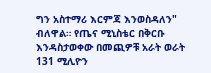ግን አስተማሪ እርምጃ እንወስዳለን" ብለዋል። የጤና ሚኒስቴር በቅርቡ እንዳስታወቀው በመጪዎቹ አራት ወራት 131 ሚሊዮን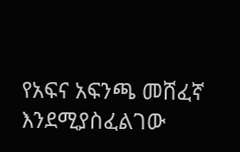የአፍና አፍንጫ መሸፈኛ እንደሚያስፈልገው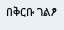በቅርቡ ገልፆ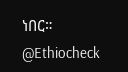ነበር። @Ethiocheck